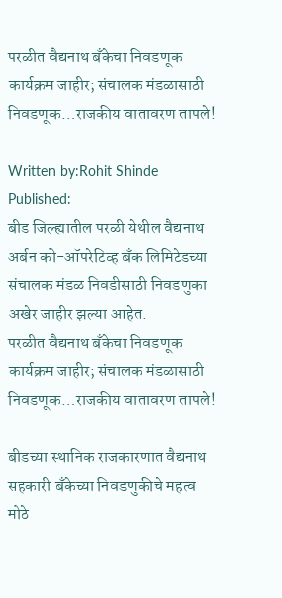परळीत वैद्यनाथ बँकेचा निवडणूक कार्यक्रम जाहीर; संचालक मंडळासाठी निवडणूक…राजकीय वातावरण तापले!

Written by:Rohit Shinde
Published:
बीड जिल्ह्यातील परळी येथील वैद्यनाथ अर्बन को-ऑपरेटिव्ह बँक लिमिटेडच्या संचालक मंडळ निवडीसाठी निवडणुका अखेर जाहीर झल्या आहेत.
परळीत वैद्यनाथ बँकेचा निवडणूक कार्यक्रम जाहीर; संचालक मंडळासाठी निवडणूक…राजकीय वातावरण तापले!

बीडच्या स्थानिक राजकारणात वैद्यनाथ सहकारी बँकेच्या निवडणुकीचे महत्व मोठे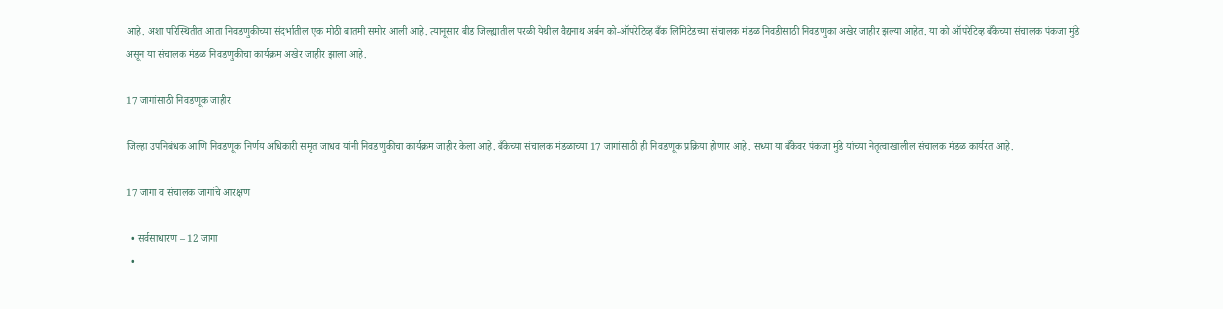आहे. अशा परिस्थितीत आता निवडणुकीच्या संदर्भातील एक मोठी बातमी समोर आली आहे. त्यानूसार बीड जिल्ह्यातील परळी येथील वैद्यनाथ अर्बन को-ऑपरेटिव्ह बँक लिमिटेडच्या संचालक मंडळ निवडीसाठी निवडणुका अखेर जाहीर झल्या आहेत. या को ऑपरेटिव्ह बँकेच्या संचालक पंकजा मुंडे असून या संचालक मंडळ निवडणुकीचा कार्यक्रम अखेर जाहीर झाला आहे.

17 जागांसाठी निवडणूक जाहीर

जिल्हा उपनिबंधक आणि निवडणूक निर्णय अधिकारी समृत जाधव यांनी निवडणुकीचा कार्यक्रम जाहीर केला आहे. बँकेच्या संचालक मंडळाच्या 17 जागांसाठी ही निवडणूक प्रक्रिया होणार आहे. सध्या या बँकेवर पंकजा मुंडे यांच्या नेतृत्वाखालील संचालक मंडळ कार्यरत आहे.

17 जागा व संचालक जागांचे आरक्षण

  • सर्वसाधारण – 12 जागा
  •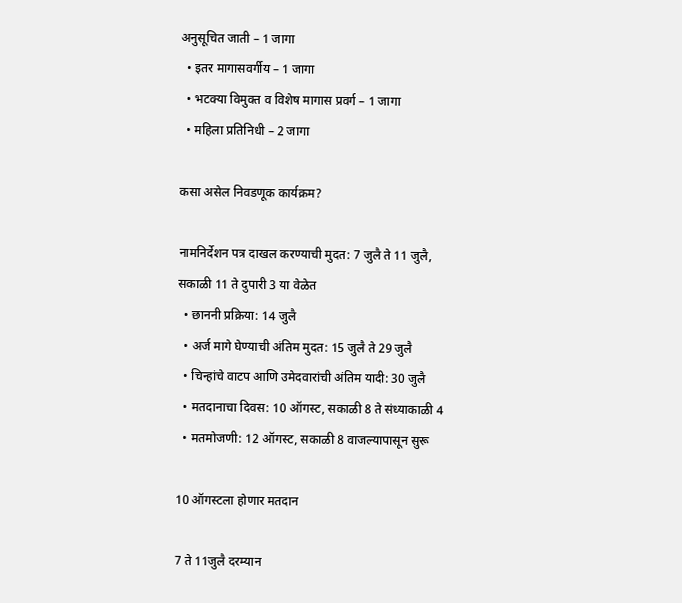अनुसूचित जाती – 1 जागा
  • इतर मागासवर्गीय – 1 जागा
  • भटक्या विमुक्त व विशेष मागास प्रवर्ग – 1 जागा
  • महिला प्रतिनिधी – 2 जागा

कसा असेल निवडणूक कार्यक्रम?

नामनिर्देशन पत्र दाखल करण्याची मुदत: 7 जुलै ते 11 जुलै, सकाळी 11 ते दुपारी 3 या वेळेत
  • छाननी प्रक्रिया: 14 जुलै
  • अर्ज मागे घेण्याची अंतिम मुदत: 15 जुलै ते 29 जुलै
  • चिन्हांचे वाटप आणि उमेदवारांची अंतिम यादी: 30 जुलै
  • मतदानाचा दिवस: 10 ऑगस्ट, सकाळी 8 ते संध्याकाळी 4
  • मतमोजणी: 12 ऑगस्ट, सकाळी 8 वाजल्यापासून सुरू

10 ऑगस्टला होणार मतदान

7 ते 11जुलै दरम्यान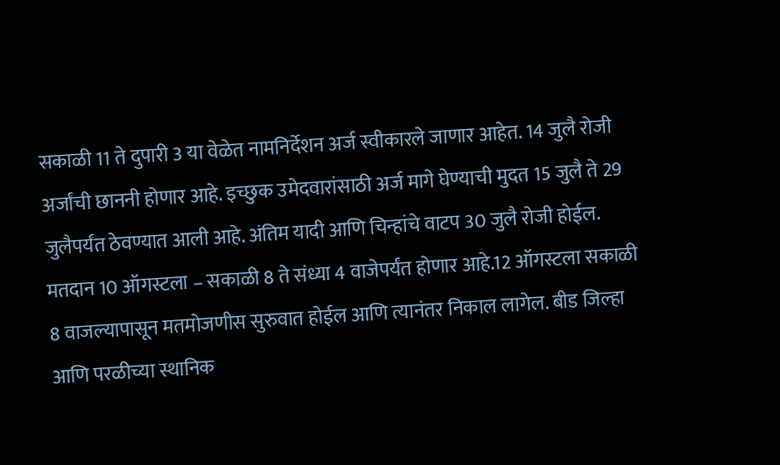सकाळी 11 ते दुपारी 3 या वेळेत नामनिर्देशन अर्ज स्वीकारले जाणार आहेत. 14 जुलै रोजी अर्जांची छाननी होणार आहे. इच्छुक उमेदवारांसाठी अर्ज मागे घेण्याची मुदत 15 जुलै ते 29 जुलैपर्यंत ठेवण्यात आली आहे. अंतिम यादी आणि चिन्हांचे वाटप 30 जुलै रोजी होईल. मतदान 10 ऑगस्टला – सकाळी 8 ते संध्या 4 वाजेपर्यंत होणार आहे.12 ऑगस्टला सकाळी 8 वाजल्यापासून मतमोजणीस सुरुवात होईल आणि त्यानंतर निकाल लागेल. बीड जिल्हा आणि परळीच्या स्थानिक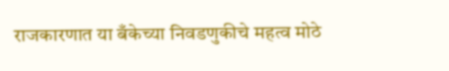राजकारणात या बँकेच्या निवडणुकीचे महत्व मोठे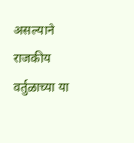असल्याने राजकीय वर्तुळाच्या या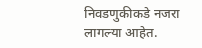निवडणुकीकडे नजरा लागल्या आहेत.